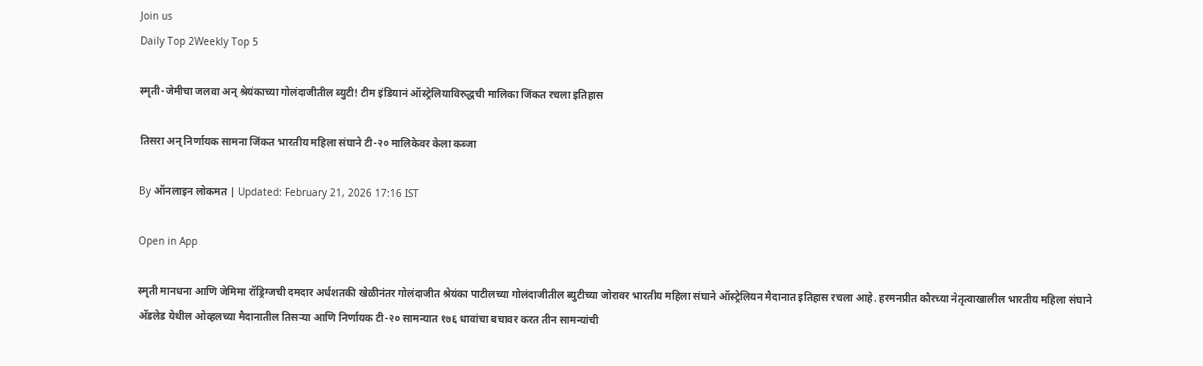Join us
Daily Top 2Weekly Top 5

स्मृती-जेमीचा जलवा अन् श्रेयंकाच्या गोलंदाजीतील ब्युटी! टीम इंडियानं ऑस्ट्रेलियाविरुद्धची मालिका जिंकत रचला इतिहास

तिसरा अन् निर्णायक सामना जिंकत भारतीय महिला संघाने टी-२० मालिकेवर केला कब्जा

By ऑनलाइन लोकमत | Updated: February 21, 2026 17:16 IST

Open in App

स्मृती मानधना आणि जेमिमा रॉड्रिग्जची दमदार अर्धशतकी खेळीनंतर गोलंदाजीत श्रेयंका पाटीलच्या गोलंदाजीतील ब्युटीच्या जोरावर भारतीय महिला संघाने ऑस्ट्रेलियन मैदानात इतिहास रचला आहे. हरमनप्रीत कौरच्या नेतृत्वाखालील भारतीय महिला संघाने अ‍ॅडलेड येथील ओव्हलच्या मैदानातील तिसऱ्या आणि निर्णायक टी-२० सामन्यात १७६ धावांचा बचावर करत तीन सामन्यांची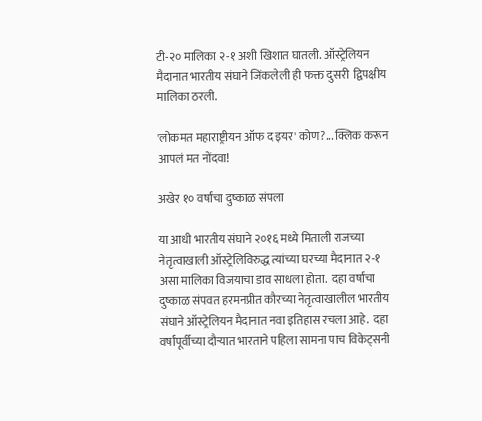टी-२० मालिका २-१ अशी खिशात घातली. ऑस्ट्रेलियन मैदानात भारतीय संघाने जिंकलेली ही फक्त दुसरी  द्विपक्षीय मालिका ठरली.

'लोकमत महाराष्ट्रीयन ऑफ द इयर' कोण?... क्लिक करून आपलं मत नोंदवा!

अखेर १० वर्षांचा दुष्काळ संपला

या आधी भारतीय संघाने २०१६ मध्ये मिताली राजच्या नेतृत्वाखाली ऑस्ट्रेलिविरुद्ध त्यांच्या घरच्या मैदानात २-१ असा मालिका विजयाचा डाव साधला होता.  दहा वर्षांचा दुष्काळ संपवत हरमनप्रीत कौरच्या नेतृत्वाखालील भारतीय संघाने ऑस्ट्रेलियन मैदानात नवा इतिहास रचला आहे.  दहा वर्षांपूर्वीच्या दौऱ्यात भारताने पहिला सामना पाच विकेट्सनी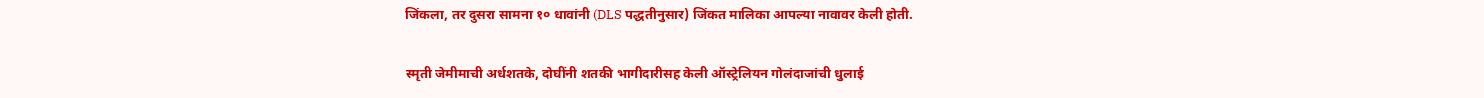जिंकला, तर दुसरा सामना १० धावांनी (DLS पद्धतीनुसार) जिंकत मालिका आपल्या नावावर केली होती.

स्मृती जेमीमाची अर्धशतके, दोघींनी शतकी भागीदारीसह केली ऑस्ट्रेलियन गोलंदाजांची धुलाई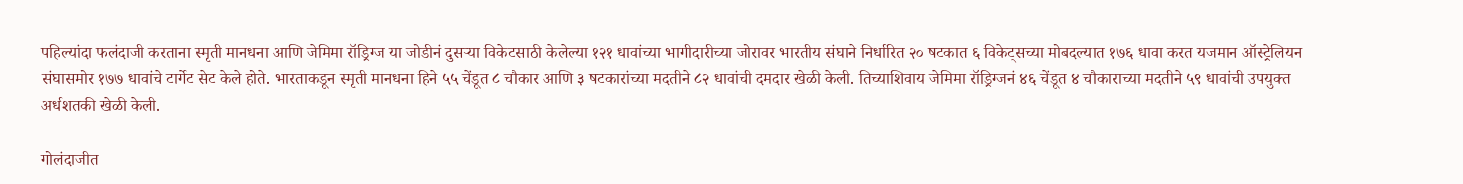पहिल्यांदा फलंदाजी करताना स्मृती मानधना आणि जेमिमा रॉड्रिग्ज या जोडीनं दुसऱ्या विकेटसाठी केलेल्या १२१ धावांच्या भागीदारीच्या जोरावर भारतीय संघाने निर्धारित २० षटकात ६ विकेट्सच्या मोबदल्यात १७६ धावा करत यजमान ऑस्ट्रेलियन संघासमोर १७७ धावांचे टार्गेट सेट केले होते. भारताकडून स्मृती मानधना हिने ५५ चेंडूत ८ चौकार आणि ३ षटकारांच्या मदतीने ८२ धावांची दमदार खेळी केली. तिच्याशिवाय जेमिमा रॉड्रिग्जनं ४६ चेंडूत ४ चौकाराच्या मदतीने ५९ धावांची उपयुक्त अर्धशतकी खेळी केली.

गोलंदाजीत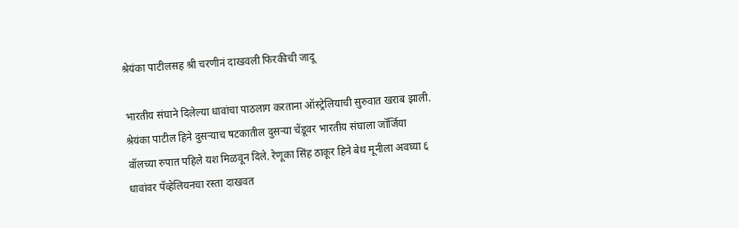श्रेयंका पाटीलसह श्री चरणीनं दाखवली फिरकीची जादू

भारतीय संघाने दिलेल्या धावांचा पाठलाग करताना ऑस्ट्रेलियाची सुरुवात खराब झाली. श्रेयंका पाटील हिने दुसऱ्याच षटकातील दुसऱ्या चेंडूवर भारतीय संघाला जॉर्जिया वॉलच्या रुपात पहिले यश मिळवून दिले. रेणूका सिंह ठाकूर हिने बेथ मूनीला अवघ्या ६ धावांवर पॅव्हेलियनचा रस्ता दाखवत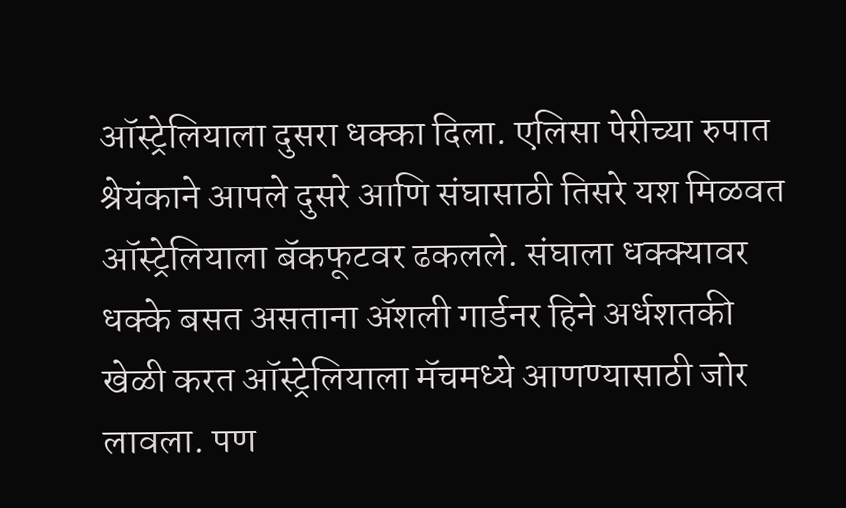ऑस्ट्रेलियाला दुसरा धक्का दिला. एलिसा पेरीच्या रुपात श्रेयंकाने आपले दुसरे आणि संघासाठी तिसरे यश मिळवत ऑस्ट्रेलियाला बॅकफूटवर ढकलले. संघाला धक्क्यावर धक्के बसत असताना ॲशली गार्डनर हिने अर्धशतकी खेळी करत ऑस्ट्रेलियाला मॅचमध्ये आणण्यासाठी जोर लावला. पण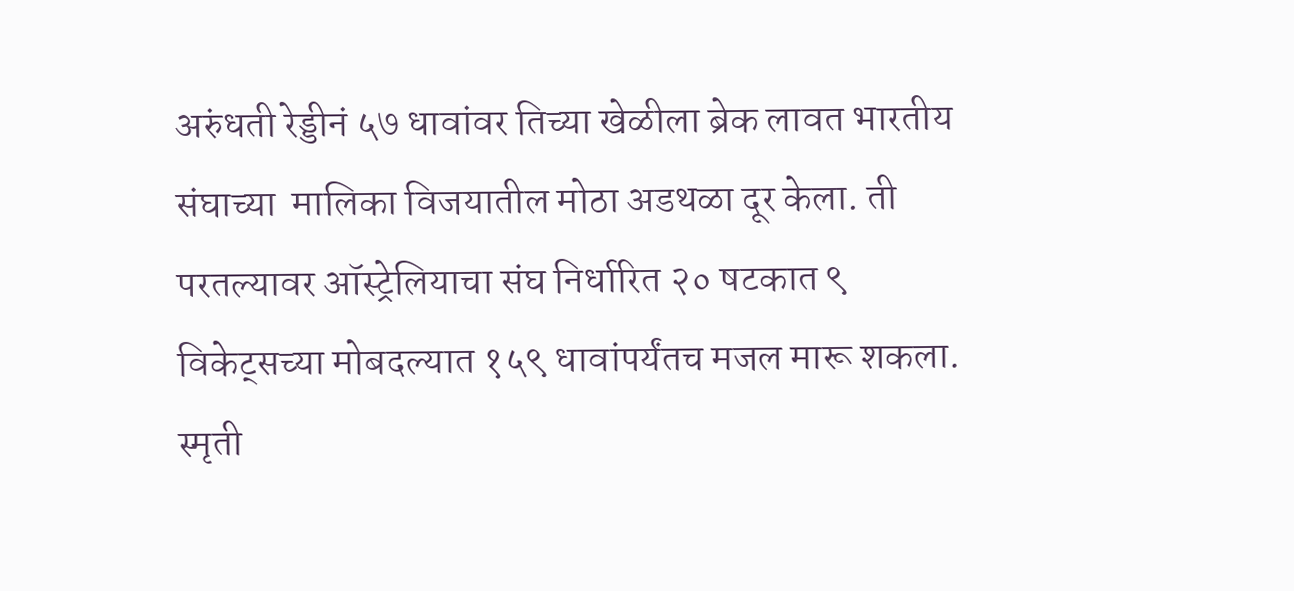अरुंधती रेड्डीनं ५७ धावांवर तिच्या खेळीला ब्रेक लावत भारतीय संघाच्या  मालिका विजयातील मोठा अडथळा दूर केला. ती परतल्यावर ऑस्ट्रेलियाचा संघ निर्धारित २० षटकात ९ विकेट्सच्या मोबदल्यात १५९ धावांपर्यंतच मजल मारू शकला. स्मृती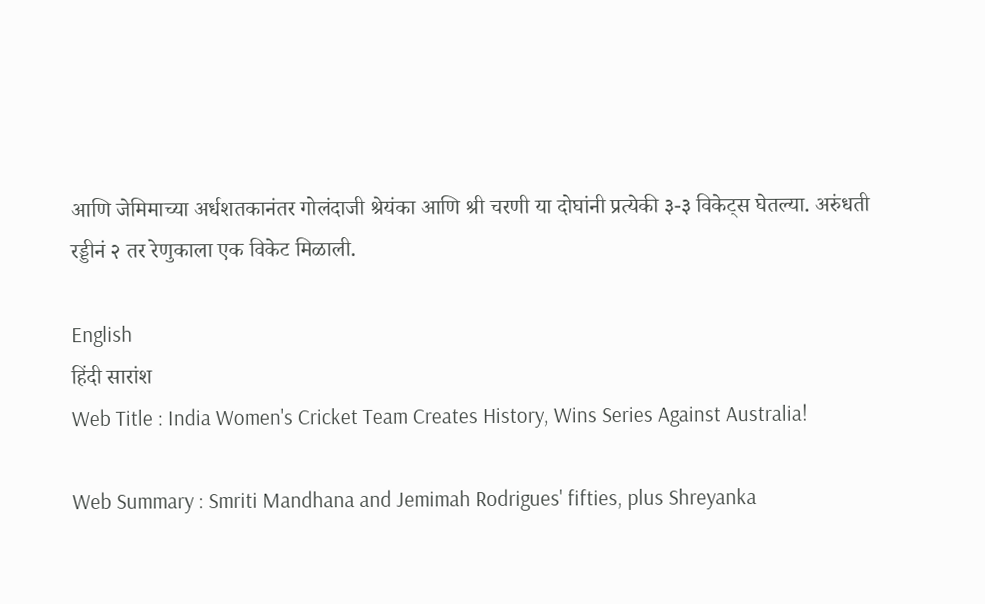आणि जेमिमाच्या अर्धशतकानंतर गोलंदाजी श्रेयंका आणि श्री चरणी या दोघांनी प्रत्येकी ३-३ विकेट्स घेतल्या. अरुंधती रड्डीनं २ तर रेणुकाला एक विकेट मिळाली.

English
हिंदी सारांश
Web Title : India Women's Cricket Team Creates History, Wins Series Against Australia!

Web Summary : Smriti Mandhana and Jemimah Rodrigues' fifties, plus Shreyanka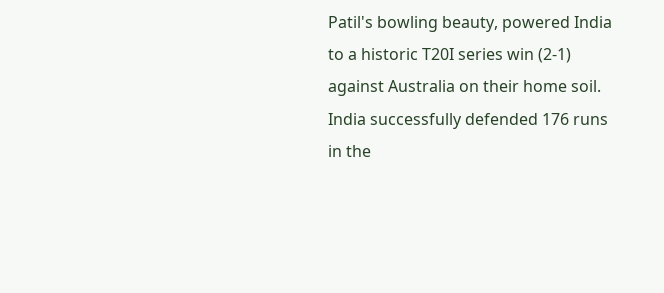Patil's bowling beauty, powered India to a historic T20I series win (2-1) against Australia on their home soil. India successfully defended 176 runs in the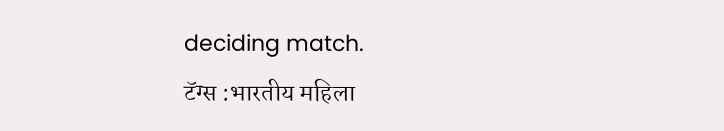deciding match.
टॅग्स :भारतीय महिला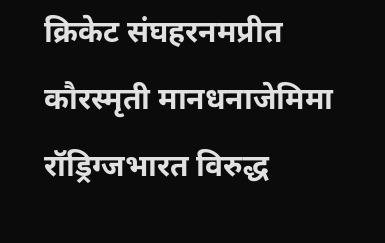क्रिकेट संघहरनमप्रीत कौरस्मृती मानधनाजेमिमा रॉड्रिग्जभारत विरुद्ध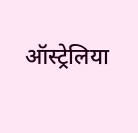ऑस्ट्रेलिया